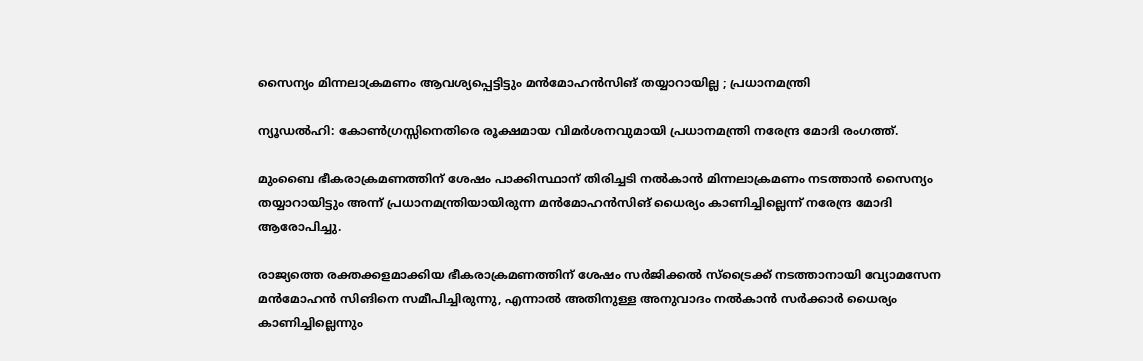സൈന്യം മിന്നലാക്രമണം ആവശ്യപ്പെട്ടിട്ടും മന്‍മോഹന്‍സിങ് തയ്യാറായില്ല ; പ്രധാനമന്ത്രി

ന്യൂഡല്‍ഹി: കോണ്‍ഗ്രസ്സിനെതിരെ രൂക്ഷമായ വിമര്‍ശനവുമായി പ്രധാനമന്ത്രി നരേന്ദ്ര മോദി രംഗത്ത്.

മുംബൈ ഭീകരാക്രമണത്തിന് ശേഷം പാക്കിസ്ഥാന് തിരിച്ചടി നല്‍കാന്‍ മിന്നലാക്രമണം നടത്താന്‍ സൈന്യം തയ്യാറായിട്ടും അന്ന് പ്രധാനമന്ത്രിയായിരുന്ന മന്‍മോഹന്‍സിങ് ധൈര്യം കാണിച്ചില്ലെന്ന് നരേന്ദ്ര മോദി ആരോപിച്ചു.

രാജ്യത്തെ രക്തക്കളമാക്കിയ ഭീകരാക്രമണത്തിന് ശേഷം സര്‍ജിക്കല്‍ സ്‌ട്രൈക്ക് നടത്താനായി വ്യോമസേന മന്‍മോഹന്‍ സിങിനെ സമീപിച്ചിരുന്നു, എന്നാല്‍ അതിനുള്ള അനുവാദം നല്‍കാന്‍ സര്‍ക്കാര്‍ ധൈര്യം കാണിച്ചില്ലെന്നും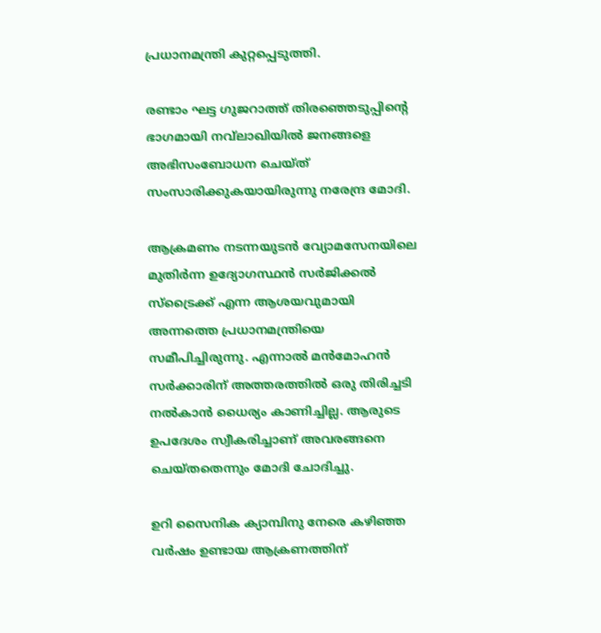പ്രധാനമന്ത്രി കുറ്റപ്പെടുത്തി.

രണ്ടാം ഘട്ട ഗുജറാത്ത് തിരഞ്ഞെടുപ്പിന്റെ ഭാഗമായി നവ്‌ലാഖിയില്‍ ജനങ്ങളെ അഭിസംബോധന ചെയ്ത് സംസാരിക്കുകയായിരുന്നു നരേന്ദ്ര മോദി.

ആക്രമണം നടന്നയുടന്‍ വ്യോമസേനയിലെ മുതിര്‍ന്ന ഉദ്യോഗസ്ഥന്‍ സര്‍ജിക്കല്‍ സ്‌ട്രൈക്ക് എന്ന ആശയവുമായി അന്നത്തെ പ്രധാനമന്ത്രിയെ സമീപിച്ചിരുന്നു. എന്നാല്‍ മന്‍മോഹന്‍ സര്‍ക്കാരിന് അത്തരത്തില്‍ ഒരു തിരിച്ചടി നല്‍കാന്‍ ധൈര്യം കാണിച്ചില്ല. ആരുടെ ഉപദേശം സ്വീകരിച്ചാണ് അവരങ്ങനെ ചെയ്തതെന്നും മോദി ചോദിച്ചു.

ഉറി സൈനിക ക്യാമ്പിനു നേരെ കഴിഞ്ഞ വര്‍ഷം ഉണ്ടായ ആക്രണത്തിന്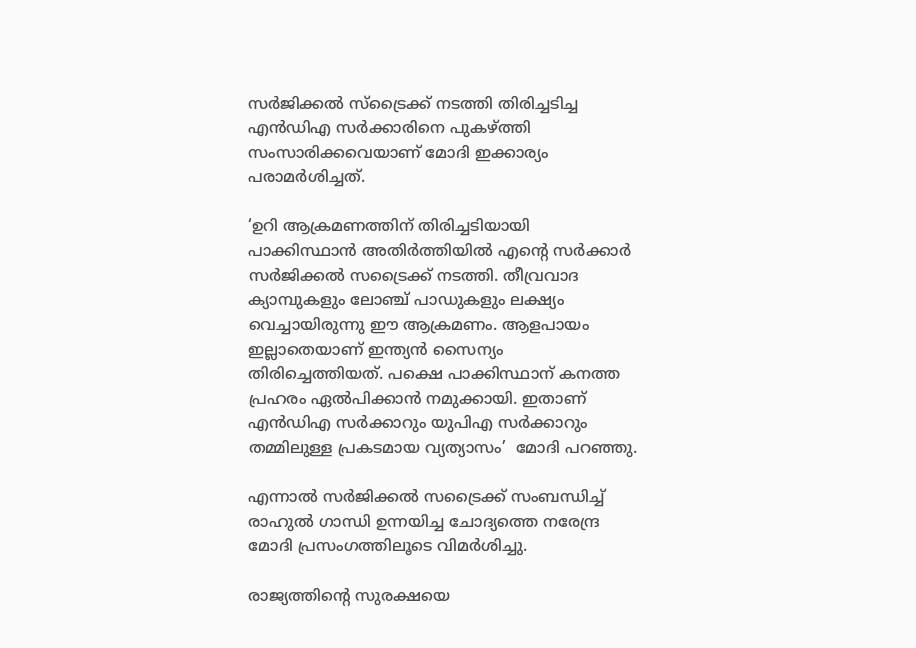സര്‍ജിക്കല്‍ സ്‌ട്രൈക്ക് നടത്തി തിരിച്ചടിച്ച എന്‍ഡിഎ സര്‍ക്കാരിനെ പുകഴ്ത്തി സംസാരിക്കവെയാണ് മോദി ഇക്കാര്യം പരാമര്‍ശിച്ചത്.

‘ഉറി ആക്രമണത്തിന് തിരിച്ചടിയായി പാക്കിസ്ഥാന്‍ അതിര്‍ത്തിയില്‍ എന്റെ സര്‍ക്കാര്‍ സര്‍ജിക്കല്‍ സട്രൈക്ക് നടത്തി. തീവ്രവാദ ക്യാമ്പുകളും ലോഞ്ച് പാഡുകളും ലക്ഷ്യം വെച്ചായിരുന്നു ഈ ആക്രമണം. ആളപായം ഇല്ലാതെയാണ് ഇന്ത്യന്‍ സൈന്യം തിരിച്ചെത്തിയത്. പക്ഷെ പാക്കിസ്ഥാന് കനത്ത പ്രഹരം ഏല്‍പിക്കാന്‍ നമുക്കായി. ഇതാണ് എന്‍ഡിഎ സര്‍ക്കാറും യുപിഎ സര്‍ക്കാറും തമ്മിലുള്ള പ്രകടമായ വ്യത്യാസം’  മോദി പറഞ്ഞു.

എന്നാല്‍ സര്‍ജിക്കല്‍ സട്രൈക്ക് സംബന്ധിച്ച് രാഹുല്‍ ഗാന്ധി ഉന്നയിച്ച ചോദ്യത്തെ നരേന്ദ്ര മോദി പ്രസംഗത്തിലൂടെ വിമര്‍ശിച്ചു.

രാജ്യത്തിന്റെ സുരക്ഷയെ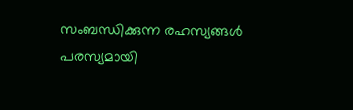സംബന്ധിക്കുന്ന രഹസ്യങ്ങള്‍ പരസ്യമായി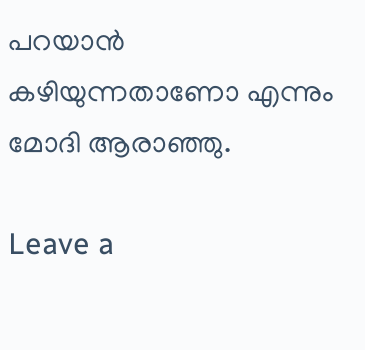പറയാന്‍ കഴിയുന്നതാണോ എന്നും മോദി ആരാഞ്ഞു.

Leave a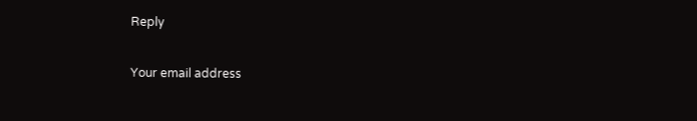Reply

Your email address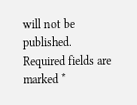will not be published. Required fields are marked *